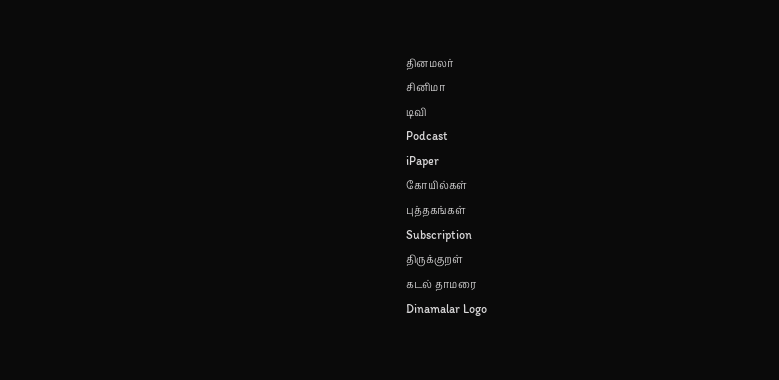தினமலர்
சினிமா
டிவி
Podcast
iPaper
கோயில்கள்
புத்தகங்கள்
Subscription
திருக்குறள்
கடல் தாமரை
Dinamalar Logo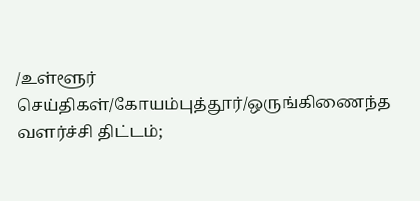/உள்ளூர் செய்திகள்/கோயம்புத்தூர்/ஒருங்கிணைந்த வளர்ச்சி திட்டம்;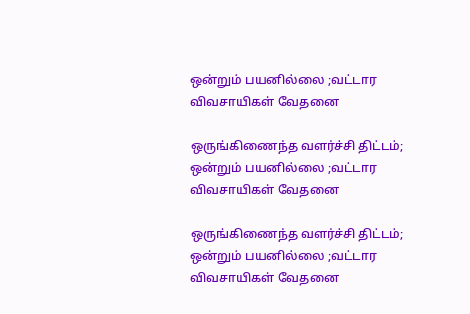ஒன்றும் பயனில்லை ;வட்டார விவசாயிகள் வேதனை

ஒருங்கிணைந்த வளர்ச்சி திட்டம்; ஒன்றும் பயனில்லை ;வட்டார விவசாயிகள் வேதனை

ஒருங்கிணைந்த வளர்ச்சி திட்டம்; ஒன்றும் பயனில்லை ;வட்டார விவசாயிகள் வேதனை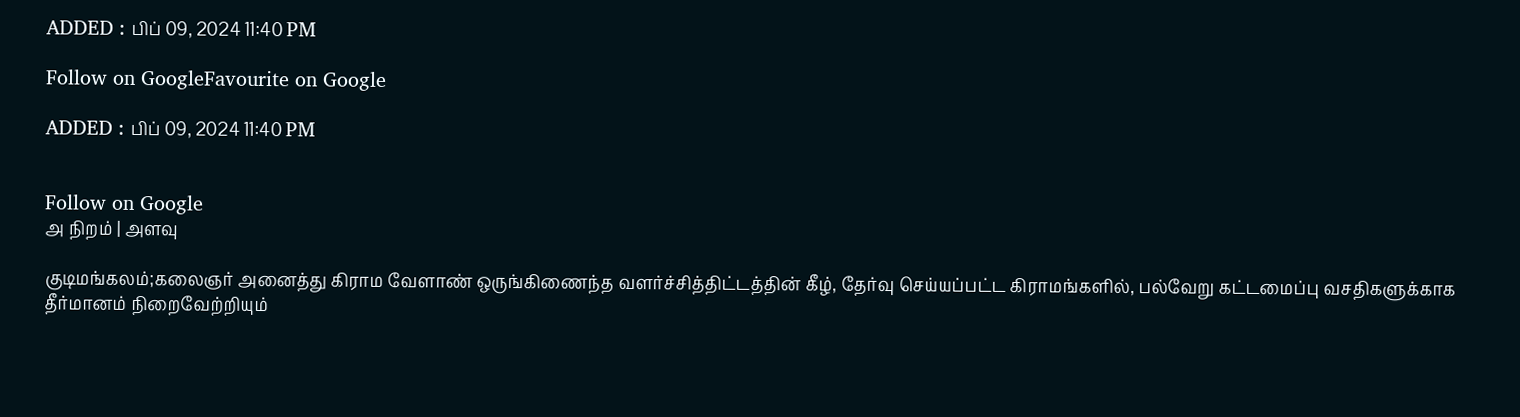ADDED : பிப் 09, 2024 11:40 PM

Follow on GoogleFavourite on Google

ADDED : பிப் 09, 2024 11:40 PM


Follow on Google
அ நிறம் | அளவு

குடிமங்கலம்;கலைஞர் அனைத்து கிராம வேளாண் ஒருங்கிணைந்த வளர்ச்சித்திட்டத்தின் கீழ், தேர்வு செய்யப்பட்ட கிராமங்களில், பல்வேறு கட்டமைப்பு வசதிகளுக்காக தீர்மானம் நிறைவேற்றியும்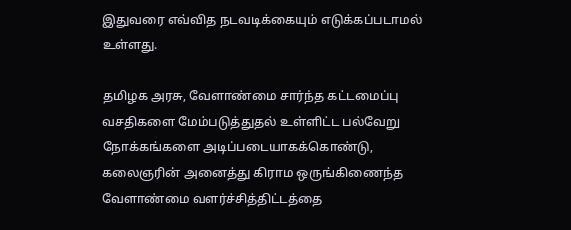இதுவரை எவ்வித நடவடிக்கையும் எடுக்கப்படாமல் உள்ளது.

தமிழக அரசு, வேளாண்மை சார்ந்த கட்டமைப்பு வசதிகளை மேம்படுத்துதல் உள்ளிட்ட பல்வேறு நோக்கங்களை அடிப்படையாகக்கொண்டு, கலைஞரின் அனைத்து கிராம ஒருங்கிணைந்த வேளாண்மை வளர்ச்சித்திட்டத்தை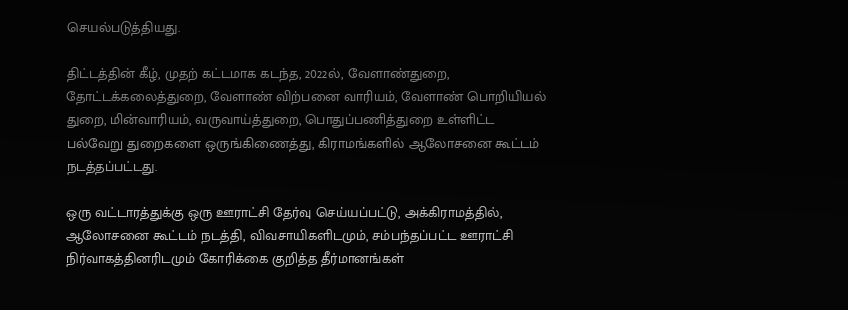செயல்படுத்தியது.

திட்டத்தின் கீழ், முதற் கட்டமாக கடந்த, 2022ல், வேளாண்துறை, தோட்டக்கலைத்துறை, வேளாண் விற்பனை வாரியம், வேளாண் பொறியியல் துறை, மின்வாரியம், வருவாய்த்துறை, பொதுப்பணித்துறை உள்ளிட்ட பல்வேறு துறைகளை ஒருங்கிணைத்து, கிராமங்களில் ஆலோசனை கூட்டம் நடத்தப்பட்டது.

ஒரு வட்டாரத்துக்கு ஒரு ஊராட்சி தேர்வு செய்யப்பட்டு, அக்கிராமத்தில், ஆலோசனை கூட்டம் நடத்தி, விவசாயிகளிடமும், சம்பந்தப்பட்ட ஊராட்சி நிர்வாகத்தினரிடமும் கோரிக்கை குறித்த தீர்மானங்கள்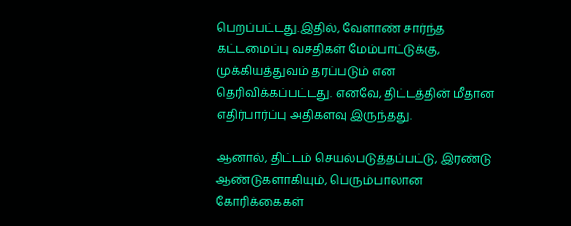பெறப்பட்டது.இதில், வேளாண் சார்ந்த கட்டமைப்பு வசதிகள் மேம்பாட்டுக்கு, முக்கியத்துவம் தரப்படும் என தெரிவிக்கப்பட்டது. எனவே, திட்டத்தின் மீதான எதிர்பார்ப்பு அதிகளவு இருந்தது.

ஆனால், திட்டம் செயல்படுத்தப்பட்டு, இரண்டு ஆண்டுகளாகியும், பெரும்பாலான கோரிக்கைகள்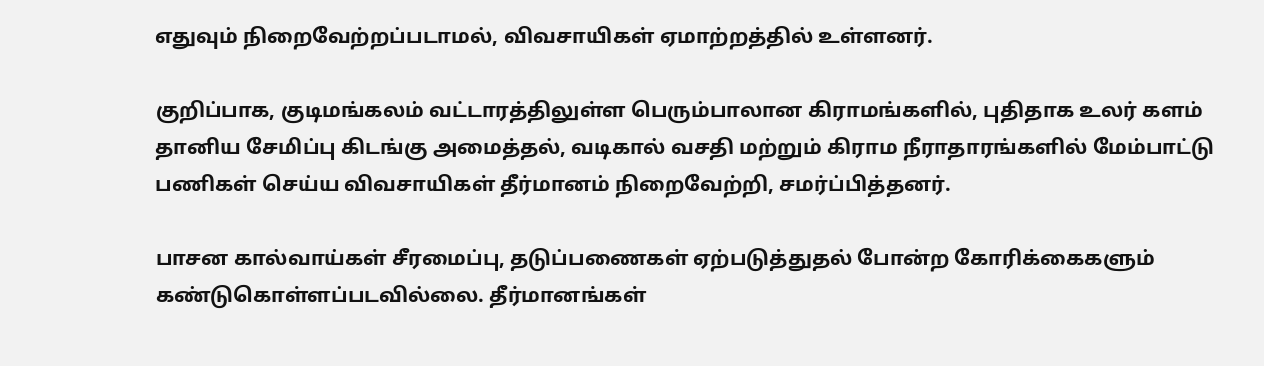எதுவும் நிறைவேற்றப்படாமல், விவசாயிகள் ஏமாற்றத்தில் உள்ளனர்.

குறிப்பாக, குடிமங்கலம் வட்டாரத்திலுள்ள பெரும்பாலான கிராமங்களில், புதிதாக உலர் களம் தானிய சேமிப்பு கிடங்கு அமைத்தல், வடிகால் வசதி மற்றும் கிராம நீராதாரங்களில் மேம்பாட்டு பணிகள் செய்ய விவசாயிகள் தீர்மானம் நிறைவேற்றி, சமர்ப்பித்தனர்.

பாசன கால்வாய்கள் சீரமைப்பு, தடுப்பணைகள் ஏற்படுத்துதல் போன்ற கோரிக்கைகளும் கண்டுகொள்ளப்படவில்லை. தீர்மானங்கள்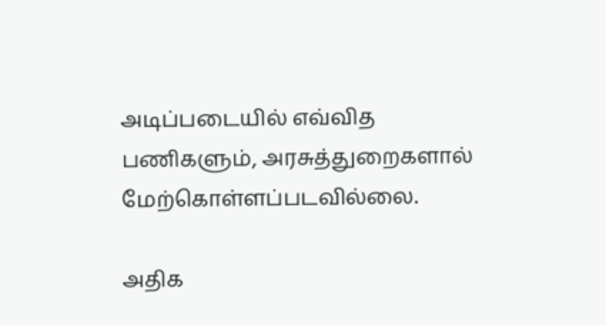அடிப்படையில் எவ்வித பணிகளும், அரசுத்துறைகளால் மேற்கொள்ளப்படவில்லை.

அதிக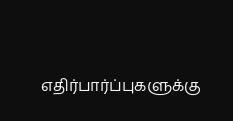எதிர்பார்ப்புகளுக்கு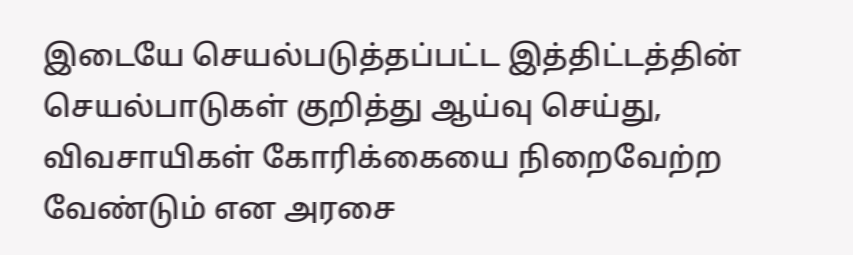இடையே செயல்படுத்தப்பட்ட இத்திட்டத்தின் செயல்பாடுகள் குறித்து ஆய்வு செய்து, விவசாயிகள் கோரிக்கையை நிறைவேற்ற வேண்டும் என அரசை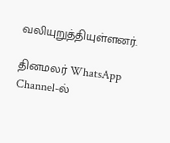வலியுறுத்தியுள்ளனர்.

தினமலர் WhatsApp Channel-ல்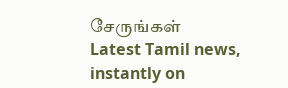சேருங்கள்
Latest Tamil news, instantly on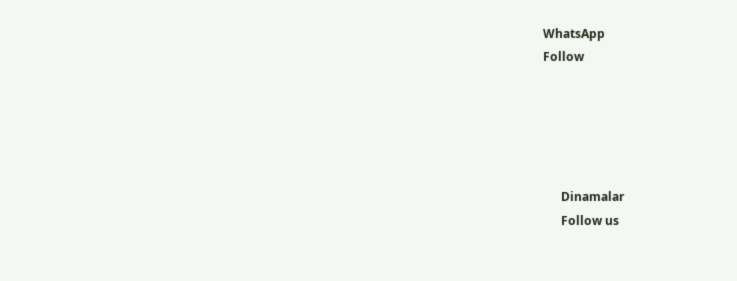WhatsApp
Follow





      Dinamalar
      Follow us